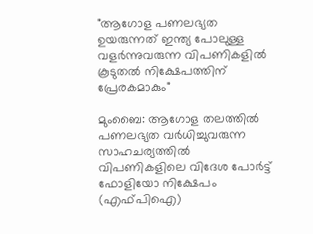"ആഗോള പണലഭ്യത ഉയരുന്നത് ഇന്ത്യ പോലുള്ള വളർന്നുവരുന്ന വിപണികളിൽ കൂടുതൽ നിക്ഷേപത്തിന് പ്രേരകമാകും"

മുംബൈ: ആഗോള തലത്തിൽ പണലഭ്യത വർധിച്ചുവരുന്ന സാഹചര്യത്തിൽ വിപണികളിലെ വിദേശ പോർട്ട് ഫോളിയോ നിക്ഷേപം (എഫ്പിഐ)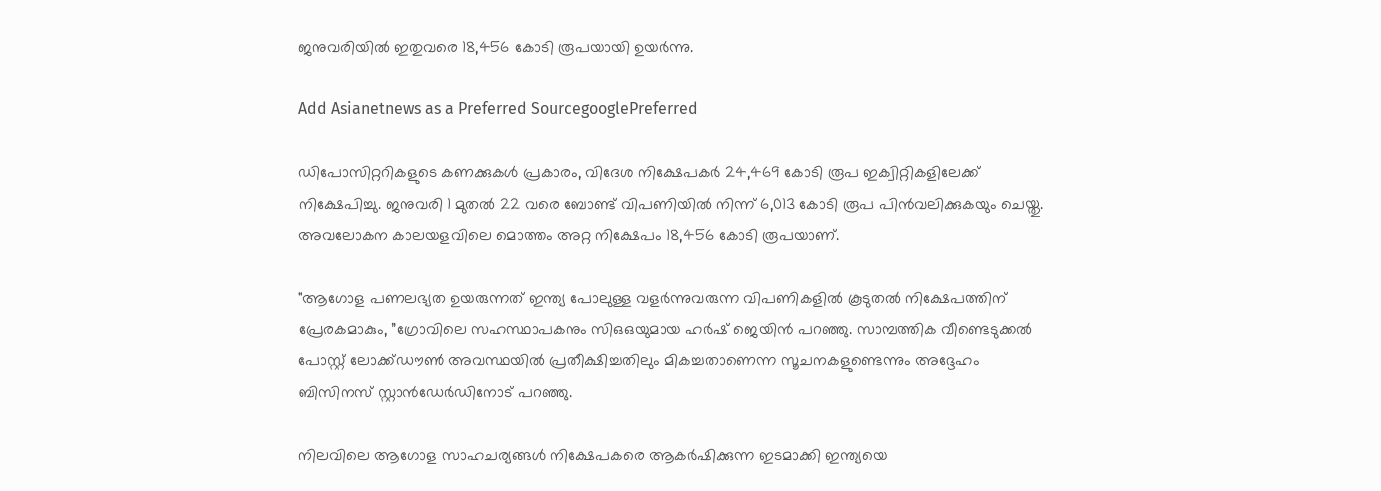ജനുവരിയിൽ ഇതുവരെ 18,456 കോടി രൂപയായി ഉയർന്നു.

Add Asianetnews as a Preferred SourcegooglePreferred

ഡിപോസിറ്ററികളുടെ കണക്കുകൾ പ്രകാരം, വിദേശ നിക്ഷേപകർ 24,469 കോടി രൂപ ഇക്വിറ്റികളിലേക്ക് നിക്ഷേപിച്ചു. ജനുവരി 1 മുതൽ 22 വരെ ബോണ്ട് വിപണിയിൽ നിന്ന് 6,013 കോടി രൂപ പിൻവലിക്കുകയും ചെയ്തു. അവലോകന കാലയളവിലെ മൊത്തം അറ്റ നിക്ഷേപം 18,456 കോടി രൂപയാണ്.

"ആഗോള പണലഭ്യത ഉയരുന്നത് ഇന്ത്യ പോലുള്ള വളർന്നുവരുന്ന വിപണികളിൽ കൂടുതൽ നിക്ഷേപത്തിന് പ്രേരകമാകും, ”ഗ്രോവിലെ സഹസ്ഥാപകനും സിഒഒയുമായ ഹർഷ് ജെയിൻ പറഞ്ഞു. സാമ്പത്തിക വീണ്ടെടുക്കൽ പോസ്റ്റ് ലോക്ക്ഡൗൺ അവസ്ഥയിൽ പ്രതീക്ഷിച്ചതിലും മികച്ചതാണെന്ന സൂചനകളുണ്ടെന്നും അദ്ദേഹം ബിസിനസ് സ്റ്റാൻഡേർഡിനോട് പറഞ്ഞു.

നിലവിലെ ആഗോള സാഹചര്യങ്ങൾ നിക്ഷേപകരെ ആകർഷിക്കുന്ന ഇടമാക്കി ഇന്ത്യയെ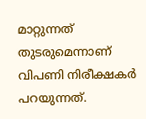മാറ്റുന്നത് തുടരുമെന്നാണ് വിപണി നിരീക്ഷകർ പറയുന്നത്.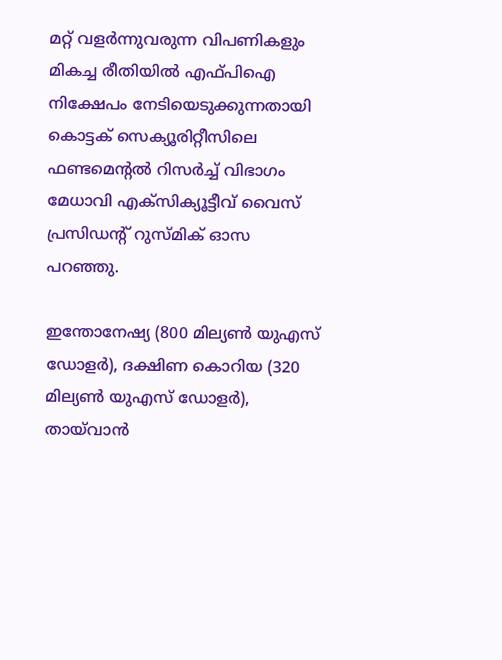മറ്റ് വളർന്നുവരുന്ന വിപണികളും മികച്ച രീതിയിൽ എഫ്പിഐ നിക്ഷേപം നേടിയെടുക്കുന്നതായി കൊട്ടക് സെക്യൂരിറ്റീസിലെ ഫണ്ടമെന്റൽ റിസർച്ച് വിഭാഗം മേധാവി എക്സിക്യൂട്ടീവ് വൈസ് പ്രസിഡന്റ് റുസ്മിക് ഓസ പറഞ്ഞു.

ഇന്തോനേഷ്യ (800 മില്യൺ യുഎസ് ഡോളർ), ദക്ഷിണ കൊറിയ (320 മില്യൺ യുഎസ് ഡോളർ), തായ്‍വാൻ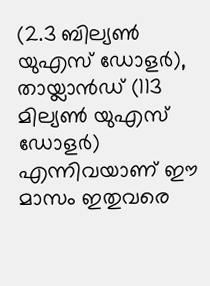(2.3 ബില്യൺ യുഎസ് ഡോളർ), തായ്ലാൻഡ് (113 മില്യൺ യുഎസ് ഡോളർ) എന്നിവയാണ് ഈ മാസം ഇതുവരെ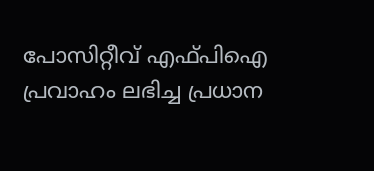പോസിറ്റീവ് എഫ്പിഐ പ്രവാഹം ലഭിച്ച പ്രധാന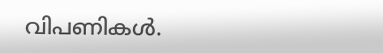വിപണികൾ.